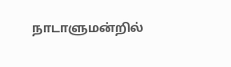நாடாளுமன்றில்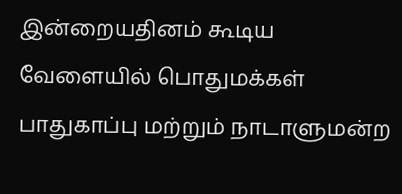இன்றையதினம் கூடிய வேளையில் பொதுமக்கள் பாதுகாப்பு மற்றும் நாடாளுமன்ற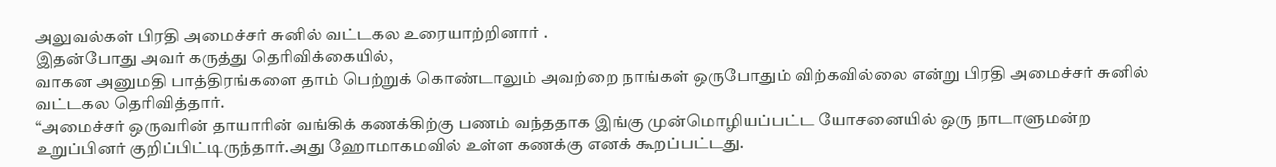அலுவல்கள் பிரதி அமைச்சர் சுனில் வட்டகல உரையாற்றினார் .
இதன்போது அவர் கருத்து தெரிவிக்கையில்,
வாகன அனுமதி பாத்திரங்களை தாம் பெற்றுக் கொண்டாலும் அவற்றை நாங்கள் ஒருபோதும் விற்கவில்லை என்று பிரதி அமைச்சர் சுனில் வட்டகல தெரிவித்தார்.
“அமைச்சர் ஒருவரின் தாயாரின் வங்கிக் கணக்கிற்கு பணம் வந்ததாக இங்கு முன்மொழியப்பட்ட யோசனையில் ஒரு நாடாளுமன்ற உறுப்பினர் குறிப்பிட்டிருந்தார்.அது ஹோமாகமவில் உள்ள கணக்கு எனக் கூறப்பட்டது.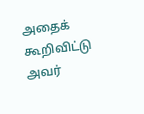அதைக் கூறிவிட்டு அவர்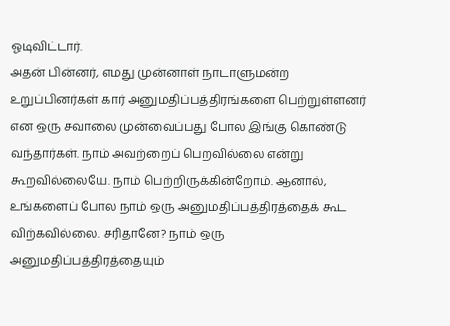ஓடிவிட்டார்.
அதன் பின்னர், எமது முன்னாள் நாடாளுமன்ற உறுப்பினர்கள் கார் அனுமதிப்பத்திரங்களை பெற்றுள்ளனர் என ஒரு சவாலை முன்வைப்பது போல இங்கு கொண்டு வந்தார்கள். நாம் அவற்றைப் பெறவில்லை என்று கூறவில்லையே. நாம் பெற்றிருக்கின்றோம். ஆனால், உங்களைப் போல நாம் ஒரு அனுமதிப்பத்திரத்தைக் கூட விற்கவில்லை. சரிதானே? நாம் ஒரு அனுமதிப்பத்திரத்தையும்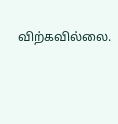விற்கவில்லை.